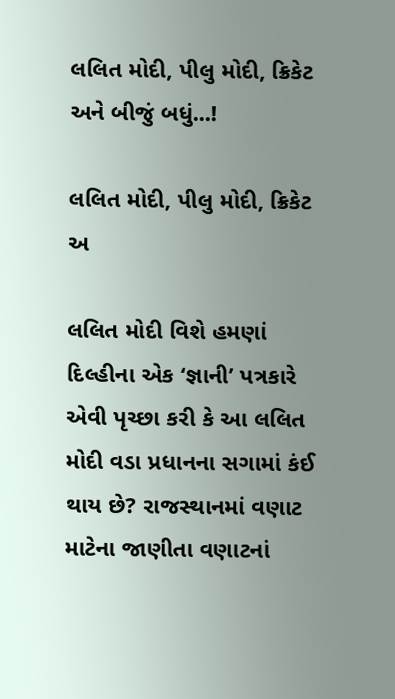લલિત મોદી, પીલુ મોદી, ક્રિકેટ અને બીજું બધું...!

લલિત મોદી, પીલુ મોદી, ક્રિકેટ અ

લલિત મોદી વિશે હમણાં દિલ્હીના એક ‘જ્ઞાની’ પત્રકારે એવી પૃચ્છા કરી કે આ લલિત મોદી વડા પ્રધાનના સગામાં કંઈ થાય છે? રાજસ્થાનમાં વણાટ માટેના જાણીતા વણાટનાં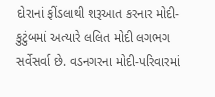દોરાનાં ફીંડલાથી શરૂઆત કરનાર મોદી-કુટુંબમાં અત્યારે લલિત મોદી લગભગ સર્વેસર્વા છે. વડનગરના મોદી-પરિવારમાં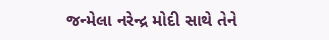જન્મેલા નરેન્દ્ર મોદી સાથે તેને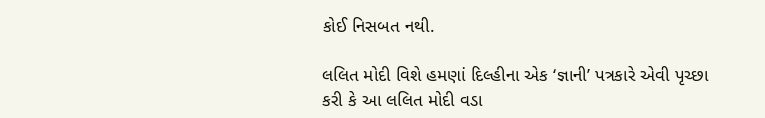કોઈ નિસબત નથી.

લલિત મોદી વિશે હમણાં દિલ્હીના એક ‘જ્ઞાની’ પત્રકારે એવી પૃચ્છા કરી કે આ લલિત મોદી વડા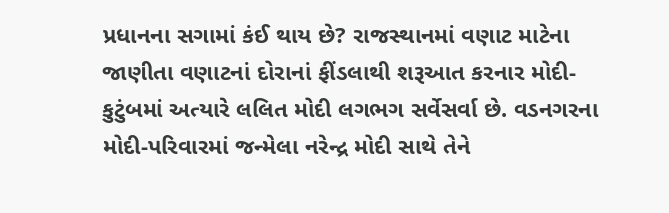પ્રધાનના સગામાં કંઈ થાય છે? રાજસ્થાનમાં વણાટ માટેના જાણીતા વણાટનાં દોરાનાં ફીંડલાથી શરૂઆત કરનાર મોદી-કુટુંબમાં અત્યારે લલિત મોદી લગભગ સર્વેસર્વા છે. વડનગરના મોદી-પરિવારમાં જન્મેલા નરેન્દ્ર મોદી સાથે તેને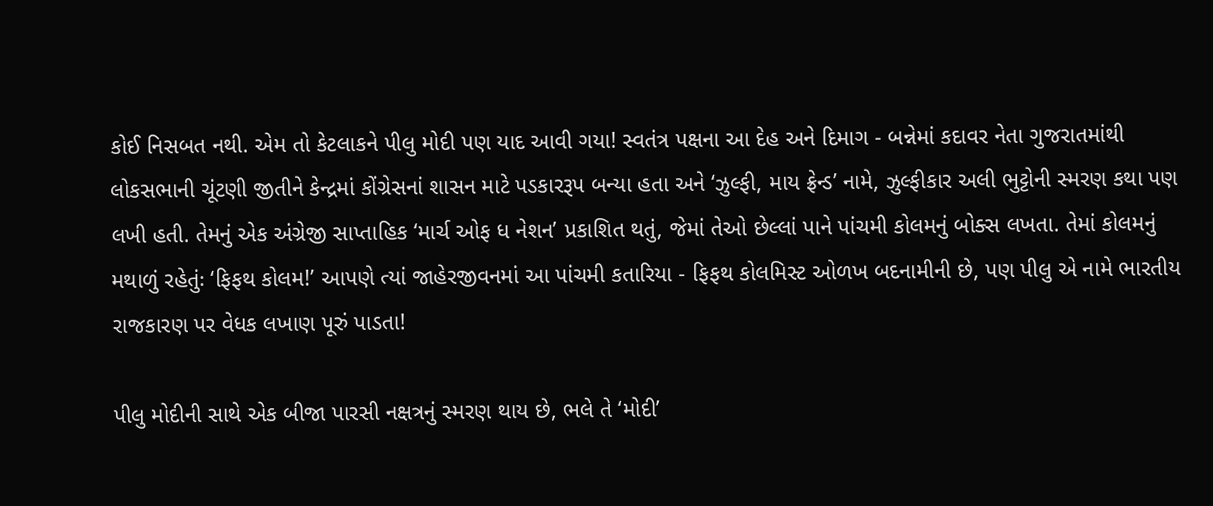કોઈ નિસબત નથી. એમ તો કેટલાકને પીલુ મોદી પણ યાદ આવી ગયા! સ્વતંત્ર પક્ષના આ દેહ અને દિમાગ - બન્નેમાં કદાવર નેતા ગુજરાતમાંથી લોકસભાની ચૂંટણી જીતીને કેન્દ્રમાં કોંગ્રેસનાં શાસન માટે પડકારરૂપ બન્યા હતા અને ‘ઝુલ્ફી, માય ફ્રેન્ડ’ નામે, ઝુલ્ફીકાર અલી ભુટ્ટોની સ્મરણ કથા પણ લખી હતી. તેમનું એક અંગ્રેજી સાપ્તાહિક ‘માર્ચ ઓફ ધ નેશન’ પ્રકાશિત થતું, જેમાં તેઓ છેલ્લાં પાને પાંચમી કોલમનું બોક્સ લખતા. તેમાં કોલમનું મથાળું રહેતુંઃ ‘ફિફથ કોલમ!’ આપણે ત્યાં જાહેરજીવનમાં આ પાંચમી કતારિયા - ફિફથ કોલમિસ્ટ ઓળખ બદનામીની છે, પણ પીલુ એ નામે ભારતીય રાજકારણ પર વેધક લખાણ પૂરું પાડતા!

પીલુ મોદીની સાથે એક બીજા પારસી નક્ષત્રનું સ્મરણ થાય છે, ભલે તે ‘મોદી’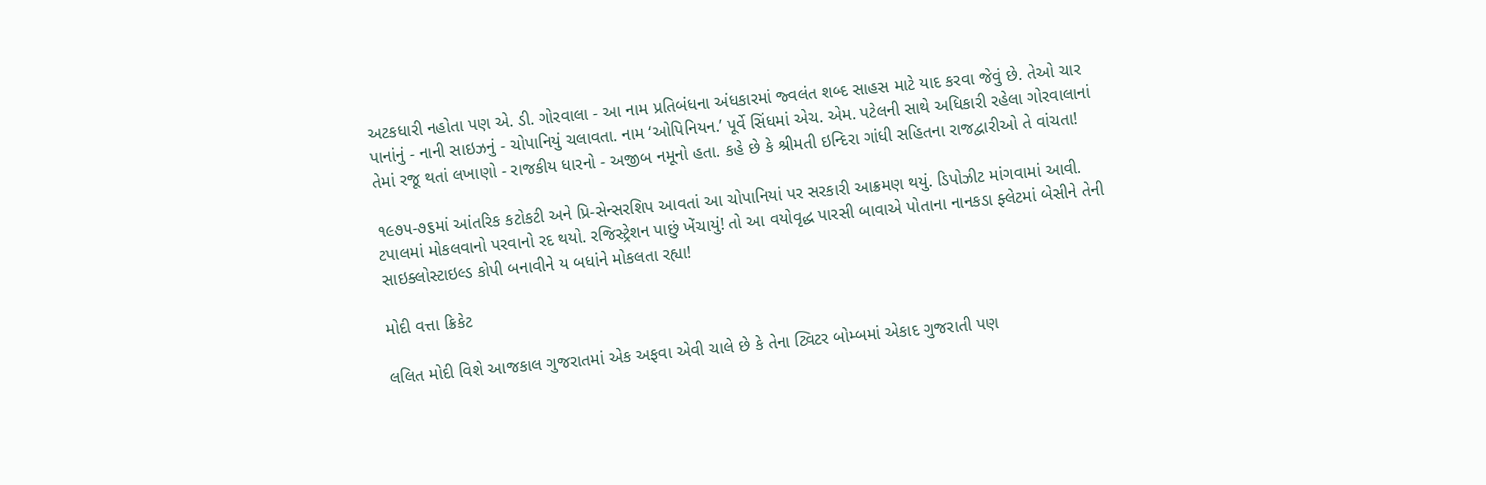અટકધારી નહોતા પણ એ. ડી. ગોરવાલા - આ નામ પ્રતિબંધના અંધકારમાં જ્વલંત શબ્દ સાહસ માટે યાદ કરવા જેવું છે. તેઓ ચાર પાનાંનું - નાની સાઇઝનું - ચોપાનિયું ચલાવતા. નામ ‘ઓપિનિયન.’ પૂર્વે સિંધમાં એચ. એમ. પટેલની સાથે અધિકારી રહેલા ગોરવાલાનાં તેમાં રજૂ થતાં લખાણો - રાજકીય ધારનો - અજીબ નમૂનો હતા. કહે છે કે શ્રીમતી ઇન્દિરા ગાંધી સહિતના રાજદ્વારીઓ તે વાંચતા!

૧૯૭૫-૭૬માં આંતરિક કટોકટી અને પ્રિ-સેન્સરશિપ આવતાં આ ચોપાનિયાં પર સરકારી આક્રમણ થયું. ડિપોઝીટ માંગવામાં આવી. ટપાલમાં મોકલવાનો પરવાનો રદ થયો. રજિસ્ટ્રેશન પાછું ખેંચાયું! તો આ વયોવૃદ્ધ પારસી બાવાએ પોતાના નાનકડા ફ્લેટમાં બેસીને તેની સાઇક્લોસ્ટાઇલ્ડ કોપી બનાવીને ય બધાંને મોકલતા રહ્યા!

મોદી વત્તા ક્રિકેટ

લલિત મોદી વિશે આજકાલ ગુજરાતમાં એક અફવા એવી ચાલે છે કે તેના ટ્વિટર બોમ્બમાં એકાદ ગુજરાતી પણ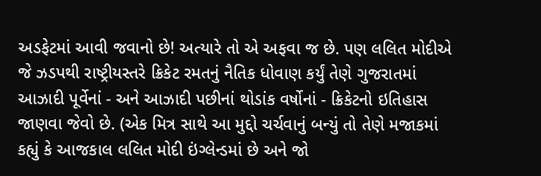અડફેટમાં આવી જવાનો છે! અત્યારે તો એ અફવા જ છે. પણ લલિત મોદીએ જે ઝડપથી રાષ્ટ્રીયસ્તરે ક્રિકેટ રમતનું નૈતિક ધોવાણ કર્યું તેણે ગુજરાતમાં આઝાદી પૂર્વેનાં - અને આઝાદી પછીનાં થોડાંક વર્ષોનાં - ક્રિકેટનો ઇતિહાસ જાણવા જેવો છે. (એક મિત્ર સાથે આ મુદ્દો ચર્ચવાનું બન્યું તો તેણે મજાકમાં કહ્યું કે આજકાલ લલિત મોદી ઇંગ્લેન્ડમાં છે અને જો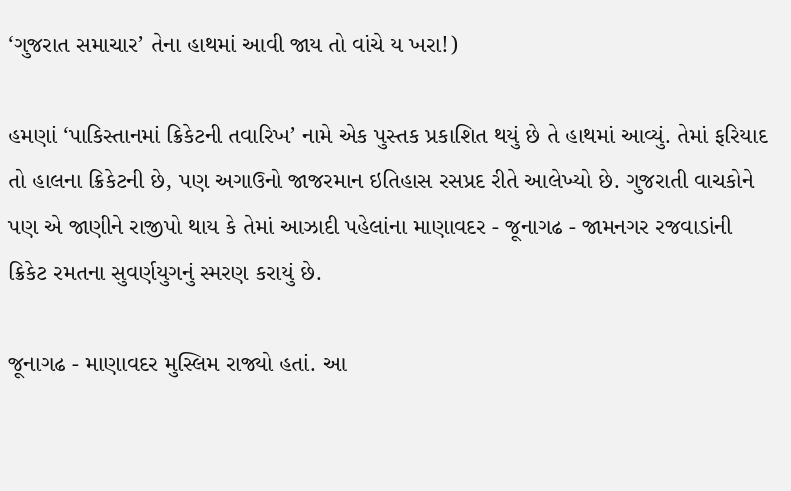‘ગુજરાત સમાચાર’ તેના હાથમાં આવી જાય તો વાંચે ય ખરા!)

હમણાં ‘પાકિસ્તાનમાં ક્રિકેટની તવારિખ’ નામે એક પુસ્તક પ્રકાશિત થયું છે તે હાથમાં આવ્યું. તેમાં ફરિયાદ તો હાલના ક્રિકેટની છે, પણ અગાઉનો જાજરમાન ઇતિહાસ રસપ્રદ રીતે આલેખ્યો છે. ગુજરાતી વાચકોને પણ એ જાણીને રાજીપો થાય કે તેમાં આઝાદી પહેલાંના માણાવદર - જૂનાગઢ - જામનગર રજવાડાંની ક્રિકેટ રમતના સુવર્ણયુગનું સ્મરણ કરાયું છે.

જૂનાગઢ - માણાવદર મુસ્લિમ રાજ્યો હતાં. આ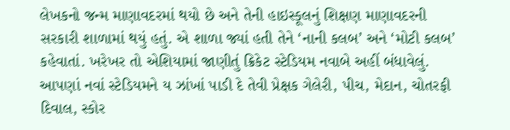લેખકનો જન્મ માણાવદરમાં થયો છે અને તેની હાઇસ્કૂલનું શિક્ષણ માણાવદરની સરકારી શાળામાં થયું હતું. એ શાળા જ્યાં હતી તેને ‘નાની કલબ’ અને ‘મોટી કલબ’ કહેવાતાં. ખરેખર તો એશિયામાં જાણીતું ક્રિકેટ સ્ટેડિયમ નવાબે અહીં બંધાવેલું. આપણાં નવાં સ્ટેડિયમને ય ઝાંખાં પાડી દે તેવી પ્રેક્ષક ગેલેરી, પીચ, મેદાન, ચોતરફી દિવાલ, સ્કોર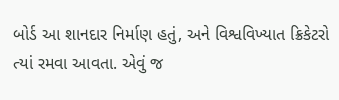બોર્ડ આ શાનદાર નિર્માણ હતું, અને વિશ્વવિખ્યાત ક્રિકેટરો ત્યાં રમવા આવતા. એવું જ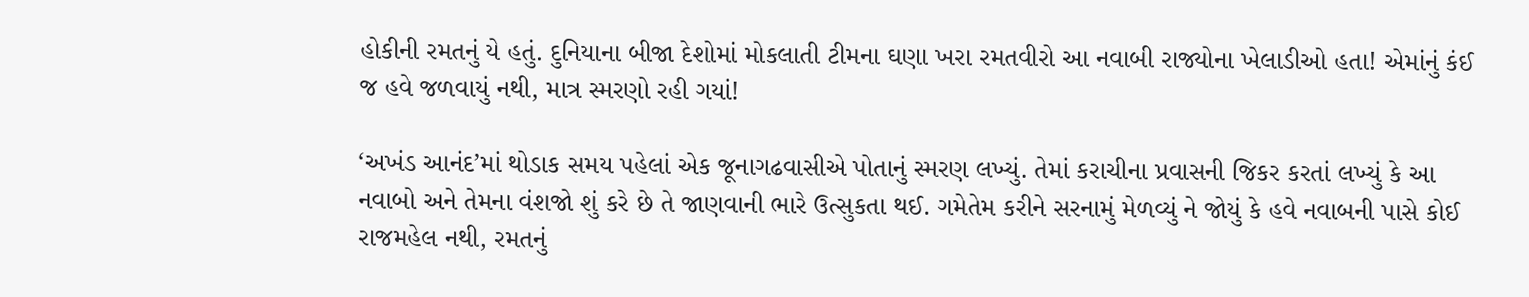હોકીની રમતનું યે હતું. દુનિયાના બીજા દેશોમાં મોકલાતી ટીમના ઘણા ખરા રમતવીરો આ નવાબી રાજ્યોના ખેલાડીઓ હતા! એમાંનું કંઈ જ હવે જળવાયું નથી, માત્ર સ્મરણો રહી ગયાં!

‘અખંડ આનંદ’માં થોડાક સમય પહેલાં એક જૂનાગઢવાસીએ પોતાનું સ્મરણ લખ્યું. તેમાં કરાચીના પ્રવાસની જિકર કરતાં લખ્યું કે આ નવાબો અને તેમના વંશજો શું કરે છે તે જાણવાની ભારે ઉત્સુકતા થઈ. ગમેતેમ કરીને સરનામું મેળવ્યું ને જોયું કે હવે નવાબની પાસે કોઈ રાજમહેલ નથી, રમતનું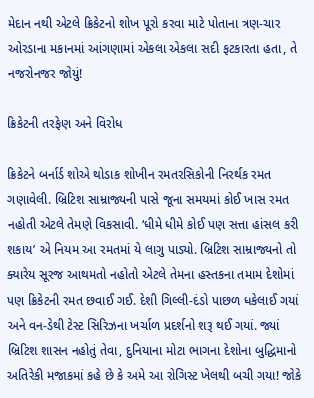મેદાન નથી એટલે ક્રિકેટનો શોખ પૂરો કરવા માટે પોતાના ત્રણ-ચાર ઓરડાના મકાનમાં આંગણામાં એકલા એકલા સદી ફટકારતા હતા, તે નજરોનજર જોયું!

ક્રિકેટની તરફેણ અને વિરોધ

ક્રિકેટને બર્નાર્ડ શોએ થોડાક શોખીન રમતરસિકોની નિરર્થક રમત ગણાવેલી. બ્રિટિશ સામ્રાજ્યની પાસે જૂના સમયમાં કોઈ ખાસ રમત નહોતી એટલે તેમણે વિકસાવી. ‘ધીમે ધીમે કોઈ પણ સત્તા હાંસલ કરી શકાય’ એ નિયમ આ રમતમાં યે લાગુ પાડ્યો. બ્રિટિશ સામ્રાજ્યનો તો ક્યારેય સૂરજ આથમતો નહોતો એટલે તેમના હસ્તકના તમામ દેશોમાં પણ ક્રિકેટની રમત છવાઈ ગઈ. દેશી ગિલ્લી-દંડો પાછળ ધકેલાઈ ગયાં અને વન-ડેથી ટેસ્ટ સિરિઝના ખર્ચાળ પ્રદર્શનો શરૂ થઈ ગયાં. જ્યાં બ્રિટિશ શાસન નહોતું તેવા, દુનિયાના મોટા ભાગના દેશોના બુદ્ધિમાનો અતિરેકી મજાકમાં કહે છે કે અમે આ રોગિસ્ટ ખેલથી બચી ગયા! જોકે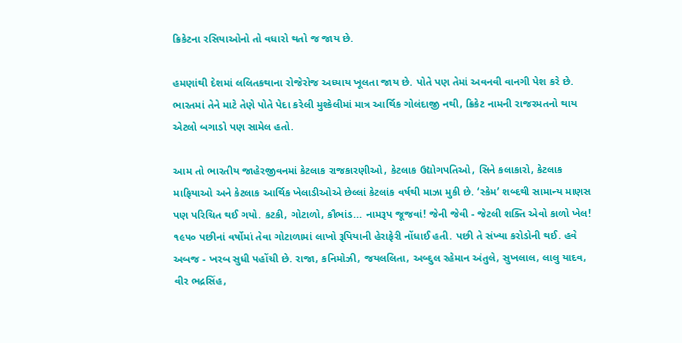ક્રિકેટના રસિયાઓનો તો વધારો થતો જ જાય છે.

હમણાંથી દેશમાં લલિતકથાના રોજેરોજ અધ્યાય ખૂલતા જાય છે. પોતે પણ તેમાં અવનવી વાનગી પેશ કરે છે. ભારતમાં તેને માટે તેણે પોતે પેદા કરેલી મુશ્કેલીમાં માત્ર આર્થિક ગોલંદાજી નથી, ક્રિકેટ નામની રાજરમતનો થાય એટલો બગાડો પણ સામેલ હતો.

આમ તો ભારતીય જાહેરજીવનમાં કેટલાક રાજકારણીઓ, કેટલાક ઉદ્યોગપતિઓ, સિને કલાકારો, કેટલાક માફિયાઓ અને કેટલાક આર્થિક ખેલાડીઓએ છેલ્લાં કેટલાંક વર્ષથી માઝા મુકી છે. ‘સ્કેમ’ શબ્દથી સામાન્ય માણસ પણ પરિચિત થઈ ગયો. કટકી, ગોટાળો, કૌભાંડ... નામરૂપ જૂજવાં! જેની જેવી - જેટલી શક્તિ એવો કાળો ખેલ! ૧૯૫૦ પછીનાં વર્ષોમાં તેવા ગોટાળામાં લાખો રૂપિયાની હેરાફેરી નોંધાઈ હતી. પછી તે સંખ્યા કરોડોની થઈ. હવે અબજ - ખરબ સુધી પહોંચી છે. રાજા, કનિમોઝી, જયલલિતા, અબ્દુલ રહેમાન અંતુલે, સુખલાલ, લાલુ યાદવ, વીર ભદ્રસિંહ,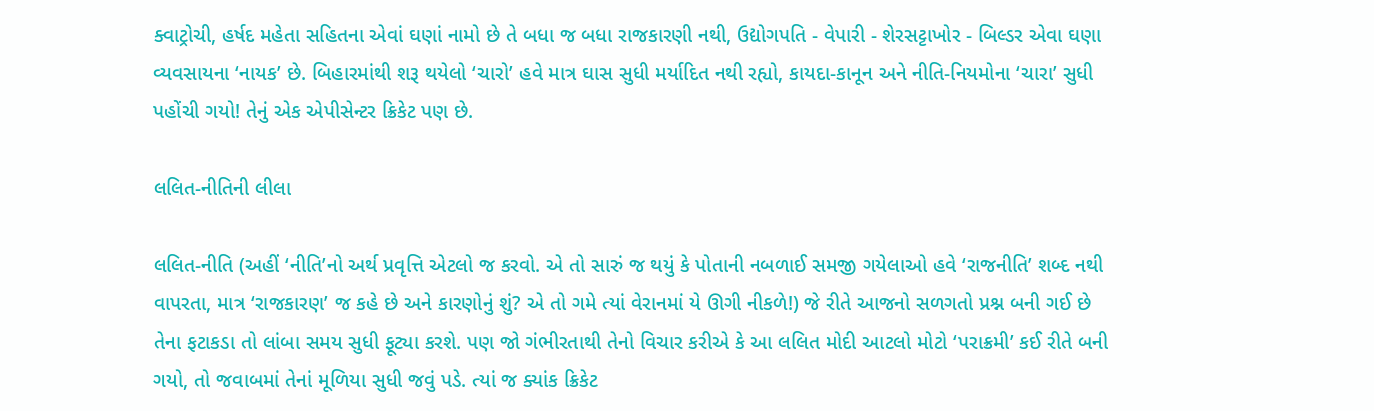ક્વાટ્રોચી, હર્ષદ મહેતા સહિતના એવાં ઘણાં નામો છે તે બધા જ બધા રાજકારણી નથી, ઉદ્યોગપતિ - વેપારી - શેરસટ્ટાખોર - બિલ્ડર એવા ઘણા વ્યવસાયના ‘નાયક’ છે. બિહારમાંથી શરૂ થયેલો ‘ચારો’ હવે માત્ર ઘાસ સુધી મર્યાદિત નથી રહ્યો, કાયદા-કાનૂન અને નીતિ-નિયમોના ‘ચારા’ સુધી પહોંચી ગયો! તેનું એક એપીસેન્ટર ક્રિકેટ પણ છે.

લલિત-નીતિની લીલા

લલિત-નીતિ (અહીં ‘નીતિ’નો અર્થ પ્રવૃત્તિ એટલો જ કરવો. એ તો સારું જ થયું કે પોતાની નબળાઈ સમજી ગયેલાઓ હવે ‘રાજનીતિ’ શબ્દ નથી વાપરતા, માત્ર ‘રાજકારણ’ જ કહે છે અને કારણોનું શું? એ તો ગમે ત્યાં વેરાનમાં યે ઊગી નીકળે!) જે રીતે આજનો સળગતો પ્રશ્ન બની ગઈ છે તેના ફટાકડા તો લાંબા સમય સુધી ફૂટ્યા કરશે. પણ જો ગંભીરતાથી તેનો વિચાર કરીએ કે આ લલિત મોદી આટલો મોટો ‘પરાક્રમી’ કઈ રીતે બની ગયો, તો જવાબમાં તેનાં મૂળિયા સુધી જવું પડે. ત્યાં જ ક્યાંક ક્રિકેટ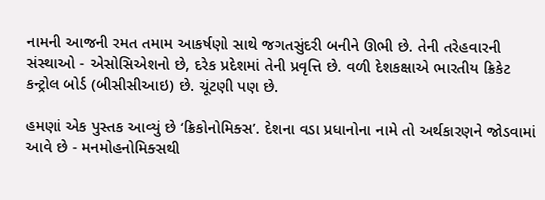નામની આજની રમત તમામ આકર્ષણો સાથે જગતસુંદરી બનીને ઊભી છે. તેની તરેહવારની સંસ્થાઓ - એસોસિએશનો છે, દરેક પ્રદેશમાં તેની પ્રવૃત્તિ છે. વળી દેશકક્ષાએ ભારતીય ક્રિકેટ કન્ટ્રોલ બોર્ડ (બીસીસીઆઇ) છે. ચૂંટણી પણ છે.

હમણાં એક પુસ્તક આવ્યું છે ‘ક્રિકોનોમિક્સ’. દેશના વડા પ્રધાનોના નામે તો અર્થકારણને જોડવામાં આવે છે - મનમોહનોમિક્સથી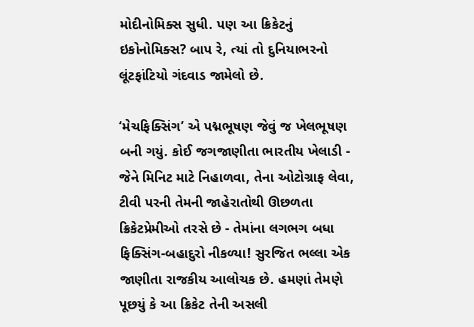મોદીનોમિક્સ સુધી. પણ આ ક્રિકેટનું ઇકોનોમિક્સ? બાપ રે, ત્યાં તો દુનિયાભરનો લૂંટફાંટિયો ગંદવાડ જામેલો છે.

‘મેચફિક્સિંગ’ એ પદ્મભૂષણ જેવું જ ખેલભૂષણ બની ગયું. કોઈ જગજાણીતા ભારતીય ખેલાડી - જેને મિનિટ માટે નિહાળવા, તેના ઓટોગ્રાફ લેવા, ટીવી પરની તેમની જાહેરાતોથી ઊછળતા ક્રિકેટપ્રેમીઓ તરસે છે - તેમાંના લગભગ બધા ફિક્સિંગ-બહાદુરો નીકળ્યા! સુરજિત ભલ્લા એક જાણીતા રાજકીય આલોચક છે. હમણાં તેમણે પૂછયું કે આ ક્રિકેટ તેની અસલી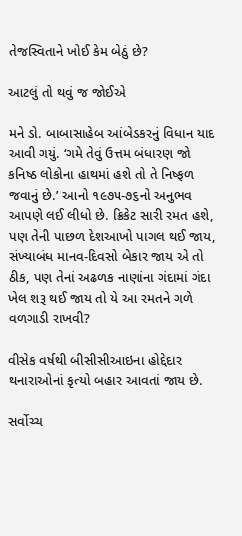તેજસ્વિતાને ખોઈ કેમ બેઠું છે?

આટલું તો થવું જ જોઈએ

મને ડો. બાબાસાહેબ આંબેડકરનું વિધાન યાદ આવી ગયું. ‘ગમે તેવું ઉત્તમ બંધારણ જો કનિષ્ઠ લોકોના હાથમાં હશે તો તે નિષ્ફળ જવાનું છે.’ આનો ૧૯૭૫-૭૬નો અનુભવ આપણે લઈ લીધો છે. ક્રિકેટ સારી રમત હશે, પણ તેની પાછળ દેશઆખો પાગલ થઈ જાય, સંખ્યાબંધ માનવ-દિવસો બેકાર જાય એ તો ઠીક, પણ તેનાં અઢળક નાણાંના ગંદામાં ગંદા ખેલ શરૂ થઈ જાય તો યે આ રમતને ગળે વળગાડી રાખવી?

વીસેક વર્ષથી બીસીસીઆઇના હોદ્દેદાર થનારાઓનાં કૃત્યો બહાર આવતાં જાય છે.

સર્વોચ્ચ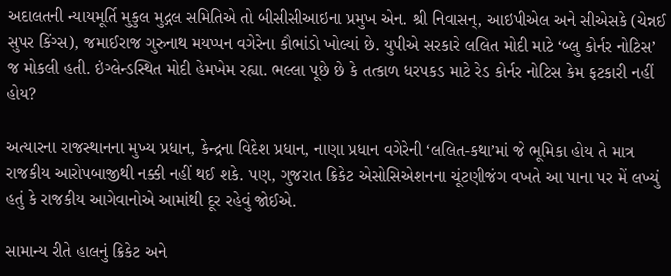અદાલતની ન્યાયમૂર્તિ મુકુલ મુદ્ગલ સમિતિએ તો બીસીસીઆઇના પ્રમુખ એન. શ્રી નિવાસન્, આઇપીએલ અને સીએસકે (ચેન્નઈ સુપર કિંગ્સ), જમાઈરાજ ગુરુનાથ મયપ્પન વગેરેના કૌભાંડો ખોલ્યાં છે. યુપીએ સરકારે લલિત મોદી માટે ‘બ્લુ કોર્નર નોટિસ’ જ મોકલી હતી. ઇંગ્લેન્ડસ્થિત મોદી હેમખેમ રહ્યા. ભલ્લા પૂછે છે કે તત્કાળ ધરપકડ માટે રેડ કોર્નર નોટિસ કેમ ફટકારી નહીં હોય?

અત્યારના રાજસ્થાનના મુખ્ય પ્રધાન, કેન્દ્રના વિદેશ પ્રધાન, નાણા પ્રધાન વગેરેની ‘લલિત-કથા’માં જે ભૂમિકા હોય તે માત્ર રાજકીય આરોપબાજીથી નક્કી નહીં થઈ શકે. પણ, ગુજરાત ક્રિકેટ એસોસિએશનના ચૂંટણીજંગ વખતે આ પાના પર મેં લખ્યું હતું કે રાજકીય આગેવાનોએ આમાંથી દૂર રહેવું જોઈએ.

સામાન્ય રીતે હાલનું ક્રિકેટ અને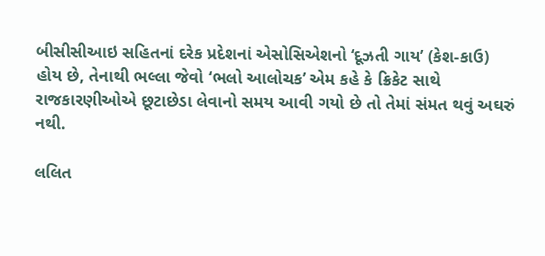બીસીસીઆઇ સહિતનાં દરેક પ્રદેશનાં એસોસિએશનો ‘દૂઝતી ગાય’ (કેશ-કાઉ) હોય છે, તેનાથી ભલ્લા જેવો ‘ભલો આલોચક’ એમ કહે કે ક્રિકેટ સાથે રાજકારણીઓએ છૂટાછેડા લેવાનો સમય આવી ગયો છે તો તેમાં સંમત થવું અઘરું નથી.

લલિત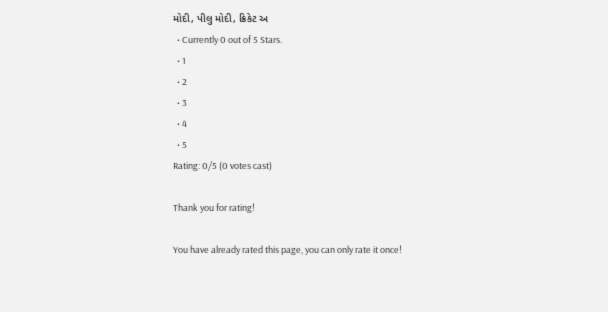મોદી, પીલુ મોદી, ક્રિકેટ અ
  • Currently 0 out of 5 Stars.
  • 1
  • 2
  • 3
  • 4
  • 5
Rating: 0/5 (0 votes cast)

Thank you for rating!

You have already rated this page, you can only rate it once!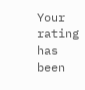Your rating has been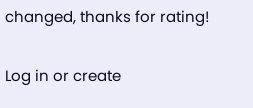changed, thanks for rating!

Log in or create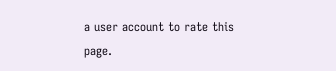a user account to rate this page.